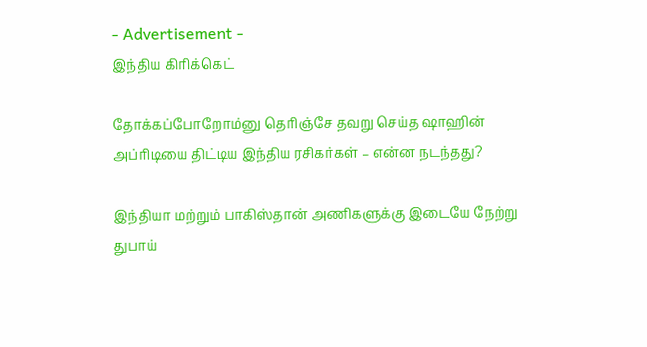- Advertisement -
இந்திய கிரிக்கெட்

தோக்கப்போறோம்னு தெரிஞ்சே தவறு செய்த ஷாஹின் அப்ரிடியை திட்டிய இந்திய ரசிகர்கள் – என்ன நடந்தது?

இந்தியா மற்றும் பாகிஸ்தான் அணிகளுக்கு இடையே நேற்று துபாய்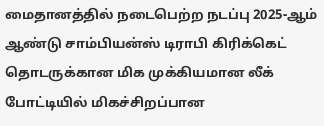மைதானத்தில் நடைபெற்ற நடப்பு 2025-ஆம் ஆண்டு சாம்பியன்ஸ் டிராபி கிரிக்கெட் தொடருக்கான மிக முக்கியமான லீக் போட்டியில் மிகச்சிறப்பான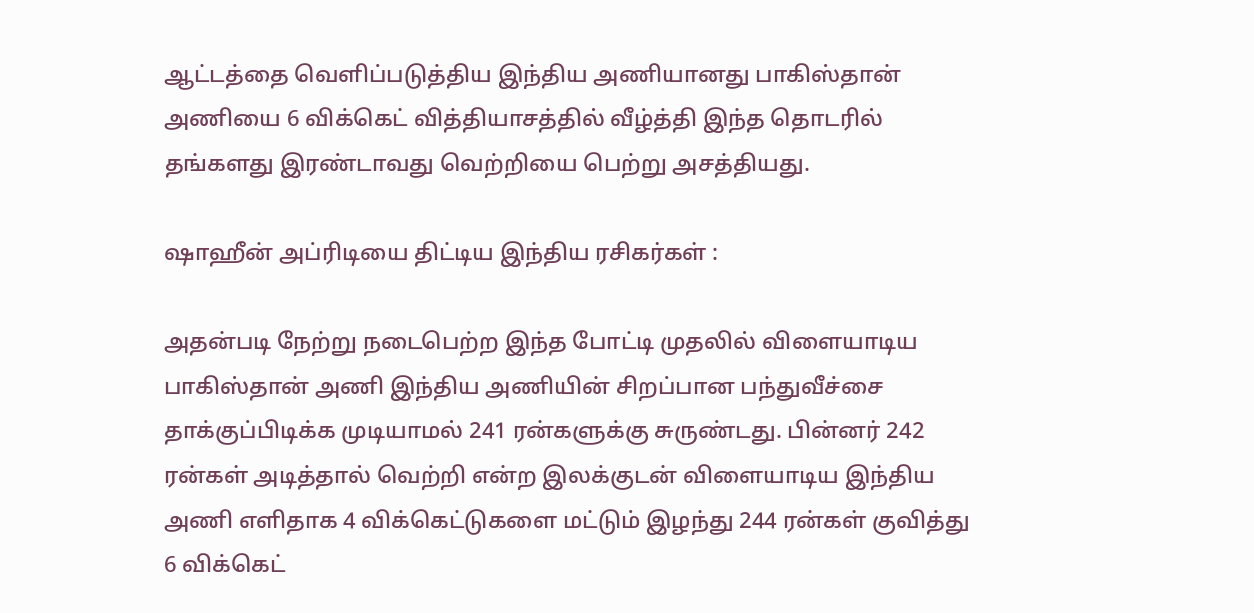ஆட்டத்தை வெளிப்படுத்திய இந்திய அணியானது பாகிஸ்தான் அணியை 6 விக்கெட் வித்தியாசத்தில் வீழ்த்தி இந்த தொடரில் தங்களது இரண்டாவது வெற்றியை பெற்று அசத்தியது.

ஷாஹீன் அப்ரிடியை திட்டிய இந்திய ரசிகர்கள் :

அதன்படி நேற்று நடைபெற்ற இந்த போட்டி முதலில் விளையாடிய பாகிஸ்தான் அணி இந்திய அணியின் சிறப்பான பந்துவீச்சை தாக்குப்பிடிக்க முடியாமல் 241 ரன்களுக்கு சுருண்டது. பின்னர் 242 ரன்கள் அடித்தால் வெற்றி என்ற இலக்குடன் விளையாடிய இந்திய அணி எளிதாக 4 விக்கெட்டுகளை மட்டும் இழந்து 244 ரன்கள் குவித்து 6 விக்கெட்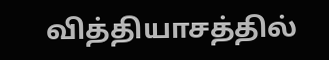வித்தியாசத்தில்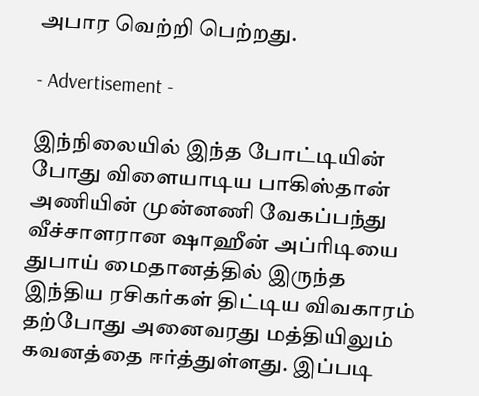அபார வெற்றி பெற்றது.

- Advertisement -

இந்நிலையில் இந்த போட்டியின் போது விளையாடிய பாகிஸ்தான் அணியின் முன்னணி வேகப்பந்து வீச்சாளரான ஷாஹீன் அப்ரிடியை துபாய் மைதானத்தில் இருந்த இந்திய ரசிகர்கள் திட்டிய விவகாரம் தற்போது அனைவரது மத்தியிலும் கவனத்தை ஈர்த்துள்ளது. இப்படி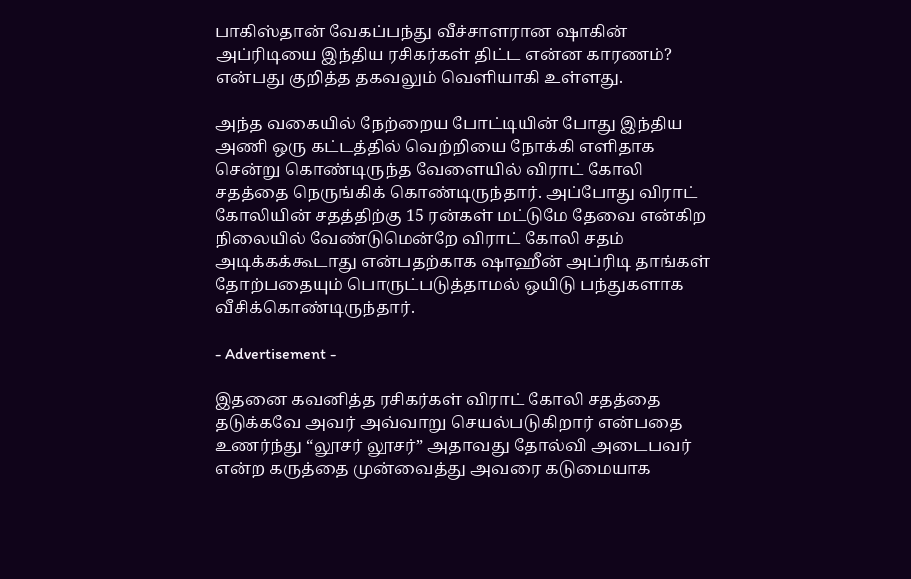பாகிஸ்தான் வேகப்பந்து வீச்சாளரான ஷாகின் அப்ரிடியை இந்திய ரசிகர்கள் திட்ட என்ன காரணம்? என்பது குறித்த தகவலும் வெளியாகி உள்ளது.

அந்த வகையில் நேற்றைய போட்டியின் போது இந்திய அணி ஒரு கட்டத்தில் வெற்றியை நோக்கி எளிதாக சென்று கொண்டிருந்த வேளையில் விராட் கோலி சதத்தை நெருங்கிக் கொண்டிருந்தார். அப்போது விராட் கோலியின் சதத்திற்கு 15 ரன்கள் மட்டுமே தேவை என்கிற நிலையில் வேண்டுமென்றே விராட் கோலி சதம் அடிக்கக்கூடாது என்பதற்காக ஷாஹீன் அப்ரிடி தாங்கள் தோற்பதையும் பொருட்படுத்தாமல் ஒயிடு பந்துகளாக வீசிக்கொண்டிருந்தார்.

- Advertisement -

இதனை கவனித்த ரசிகர்கள் விராட் கோலி சதத்தை தடுக்கவே அவர் அவ்வாறு செயல்படுகிறார் என்பதை உணர்ந்து “லூசர் லூசர்” அதாவது தோல்வி அடைபவர் என்ற கருத்தை முன்வைத்து அவரை கடுமையாக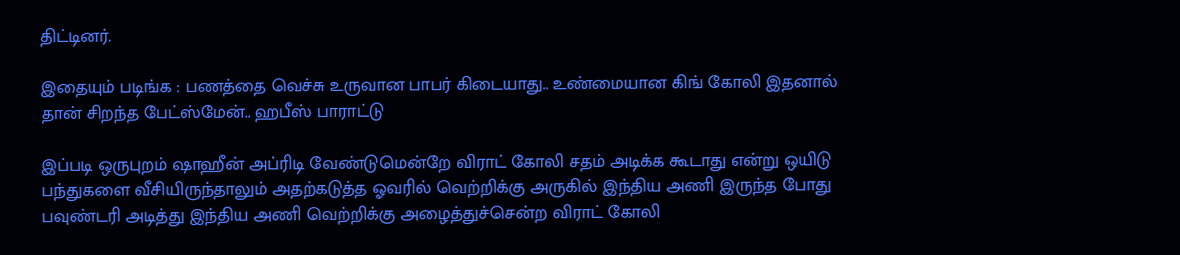திட்டினர்.

இதையும் படிங்க : பணத்தை வெச்சு உருவான பாபர் கிடையாது.. உண்மையான கிங் கோலி இதனால் தான் சிறந்த பேட்ஸ்மேன்.. ஹபீஸ் பாராட்டு

இப்படி ஒருபுறம் ஷாஹீன் அப்ரிடி வேண்டுமென்றே விராட் கோலி சதம் அடிக்க கூடாது என்று ஒயிடு பந்துகளை வீசியிருந்தாலும் அதற்கடுத்த ஓவரில் வெற்றிக்கு அருகில் இந்திய அணி இருந்த போது பவுண்டரி அடித்து இந்திய அணி வெற்றிக்கு அழைத்துச்சென்ற விராட் கோலி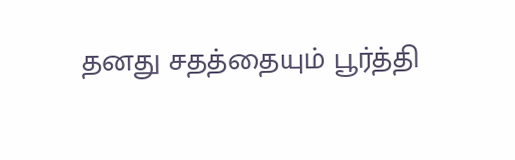தனது சதத்தையும் பூர்த்தி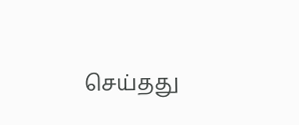செய்தது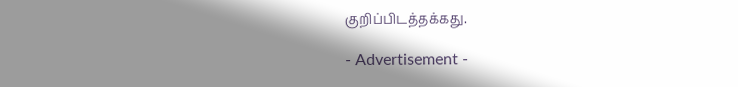குறிப்பிடத்தக்கது.

- Advertisement -